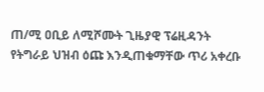ጠ/ሚ ዐቢይ ለሚሾሙት ጊዜያዊ ፕሬዚዳንት የትግራይ ህዝብ ዕጩ እንዲጠቁማቸው ጥሪ አቀረቡ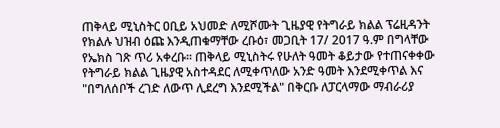ጠቅላይ ሚኒስትር ዐቢይ አህመድ ለሚሾሙት ጊዜያዊ የትግራይ ክልል ፕሬዚዳንት የክልሉ ህዝብ ዕጩ እንዲጠቁማቸው ረቡዕ፣ መጋቢት 17/ 2017 ዓ.ም በግላቸው የኤክስ ገጽ ጥሪ አቀረቡ። ጠቅላይ ሚኒስትሩ የሁለት ዓመት ቆይታው የተጠናቀቀው የትግራይ ክልል ጊዜያዊ አስተዳደር ለሚቀጥለው አንድ ዓመት እንደሚቀጥል እና "በግለሰቦች ረገድ ለውጥ ሊደረግ እንደሚችል" በቅርቡ ለፓርላማው ማብራሪያ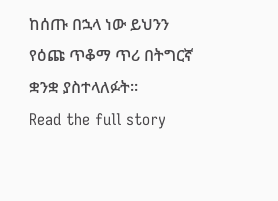ከሰጡ በኋላ ነው ይህንን የዕጩ ጥቆማ ጥሪ በትግርኛ ቋንቋ ያስተላለፉት።
Read the full story